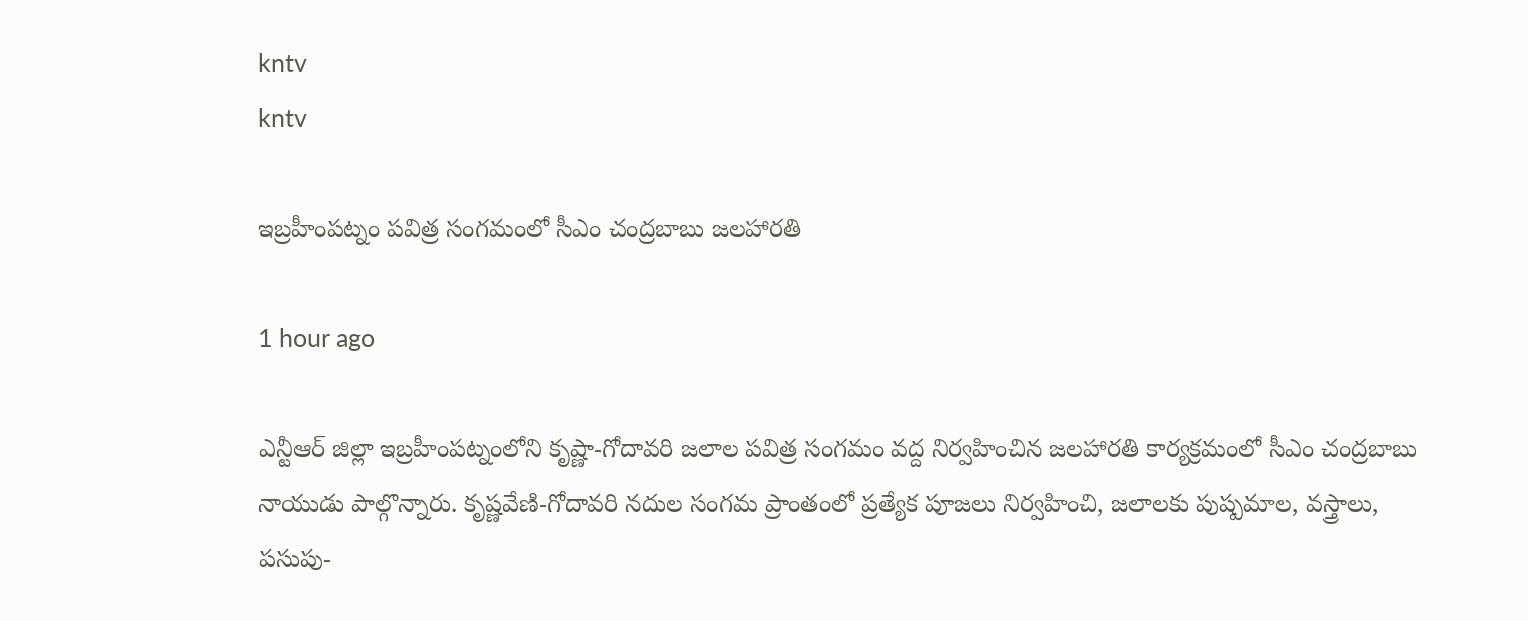kntv
kntv

ఇబ్రహీంపట్నం పవిత్ర సంగమంలో సీఎం చంద్రబాబు జలహారతి

1 hour ago

ఎన్టీఆర్ జిల్లా ఇబ్రహీంపట్నంలోని కృష్ణా-గోదావరి జలాల పవిత్ర సంగమం వద్ద నిర్వహించిన జలహారతి కార్యక్రమంలో సీఎం చంద్రబాబు నాయుడు పాల్గొన్నారు. కృష్ణవేణి-గోదావరి నదుల సంగమ ప్రాంతంలో ప్రత్యేక పూజలు నిర్వహించి, జలాలకు పుష్పమాల, వస్త్రాలు, పసుపు-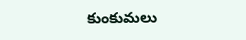కుంకుమలు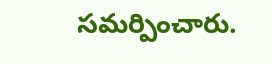సమర్పించారు.